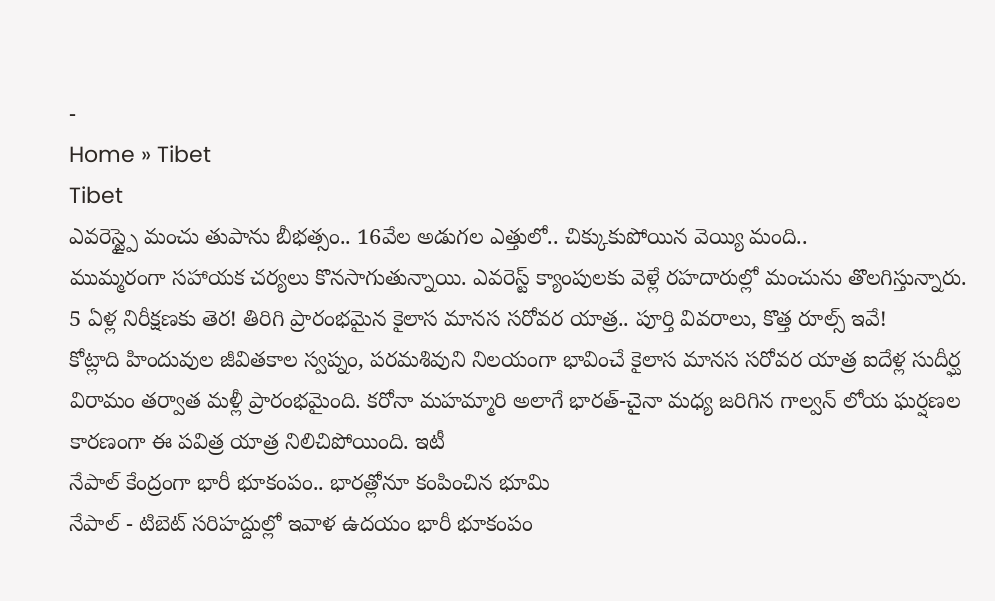-
Home » Tibet
Tibet
ఎవరెస్ట్పై మంచు తుపాను బీభత్సం.. 16వేల అడుగల ఎత్తులో.. చిక్కుకుపోయిన వెయ్యి మంది..
ముమ్మరంగా సహాయక చర్యలు కొనసాగుతున్నాయి. ఎవరెస్ట్ క్యాంపులకు వెళ్లే రహదారుల్లో మంచును తొలగిస్తున్నారు.
5 ఏళ్ల నిరీక్షణకు తెర! తిరిగి ప్రారంభమైన కైలాస మానస సరోవర యాత్ర.. పూర్తి వివరాలు, కొత్త రూల్స్ ఇవే!
కోట్లాది హిందువుల జీవితకాల స్వప్నం, పరమశివుని నిలయంగా భావించే కైలాస మానస సరోవర యాత్ర ఐదేళ్ల సుదీర్ఘ విరామం తర్వాత మళ్లీ ప్రారంభమైంది. కరోనా మహమ్మారి అలాగే భారత్-చైనా మధ్య జరిగిన గాల్వన్ లోయ ఘర్షణల కారణంగా ఈ పవిత్ర యాత్ర నిలిచిపోయింది. ఇటీ
నేపాల్ కేంద్రంగా భారీ భూకంపం.. భారత్లోనూ కంపించిన భూమి
నేపాల్ - టిబెట్ సరిహద్దుల్లో ఇవాళ ఉదయం భారీ భూకంపం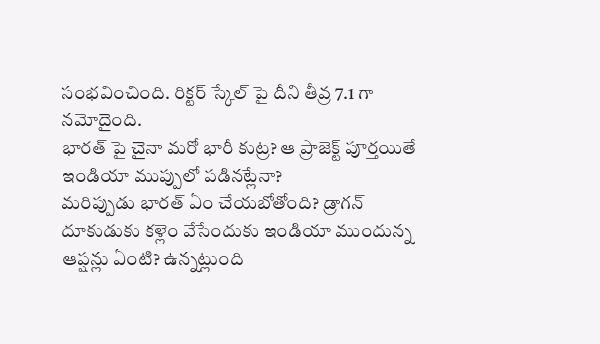సంభవించింది. రిక్టర్ స్కేల్ పై దీని తీవ్ర 7.1 గా నమోదైంది.
భారత్ పై చైనా మరో భారీ కుట్ర? ఆ ప్రాజెక్ట్ పూర్తయితే ఇండియా ముప్పులో పడినట్లేనా?
మరిప్పుడు భారత్ ఏం చేయబోతోంది? డ్రాగన్ దూకుడుకు కళ్లెం వేసేందుకు ఇండియా ముందున్న ఆప్షన్లు ఏంటి? ఉన్నట్లుంది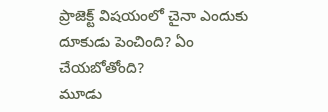ప్రాజెక్ట్ విషయంలో చైనా ఎందుకు దూకుడు పెంచింది? ఏం చేయబోతోంది?
మూడు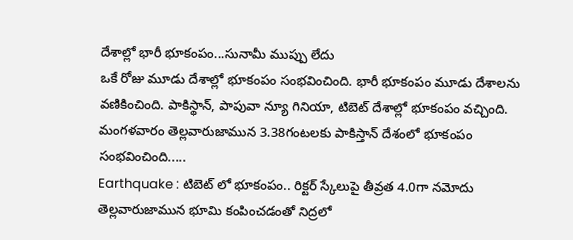దేశాల్లో భారీ భూకంపం...సునామీ ముప్పు లేదు
ఒకే రోజు మూడు దేశాల్లో భూకంపం సంభవించింది. భారీ భూకంపం మూడు దేశాలను వణికించింది. పాకిస్థాన్, పాపువా న్యూ గినియా, టిబెట్ దేశాల్లో భూకంపం వచ్చింది. మంగళవారం తెల్లవారుజామున 3.38గంటలకు పాకిస్తాన్ దేశంలో భూకంపం సంభవించింది.....
Earthquake : టిబెట్ లో భూకంపం.. రిక్టర్ స్కేలుపై తీవ్రత 4.0గా నమోదు
తెల్లవారుజామున భూమి కంపించడంతో నిద్రలో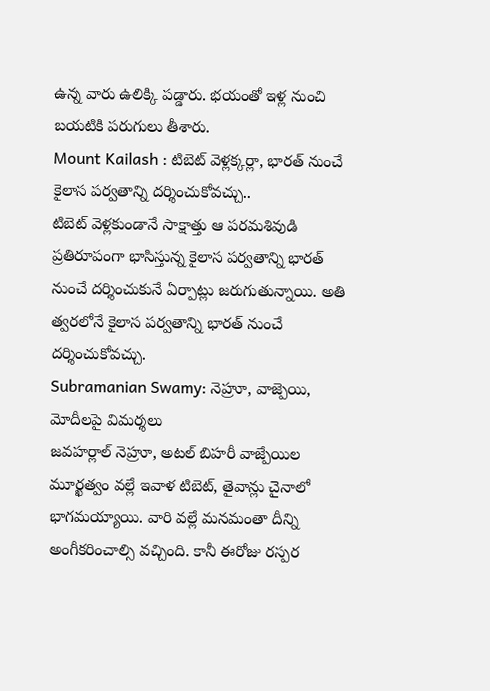ఉన్న వారు ఉలిక్కి పడ్డారు. భయంతో ఇళ్ల నుంచి బయటికి పరుగులు తీశారు.
Mount Kailash : టిబెట్ వెళ్లక్కర్లా, భారత్ నుంచే కైలాస పర్వతాన్ని దర్శించుకోవచ్చు..
టిబెట్ వెళ్లకుండానే సాక్షాత్తు ఆ పరమశివుడి ప్రతిరూపంగా భాసిస్తున్న కైలాస పర్వతాన్ని భారత్ నుంచే దర్శించుకునే ఏర్పాట్లు జరుగుతున్నాయి. అతి త్వరలోనే కైలాస పర్వతాన్ని భారత్ నుంచే దర్శించుకోవచ్చు.
Subramanian Swamy: నెహ్రూ, వాజ్పెయి, మోదీలపై విమర్శలు
జవహర్లాల్ నెహ్రూ, అటల్ బిహరీ వాజ్పేయిల మూర్ఖత్వం వల్లే ఇవాళ టిబెట్, తైవాన్లు చైనాలో భాగమయ్యాయి. వారి వల్లే మనమంతా దీన్ని అంగీకరించాల్సి వచ్చింది. కానీ ఈరోజు రస్పర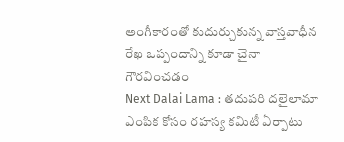అంగీకారంతో కుదుర్చుకున్న వాస్తవాధీన రేఖ ఒప్పందాన్ని కూడా చైనా గౌరవించడం
Next Dalai Lama : తదుపరి దలైలామా ఎంపిక కోసం రహస్య కమిటీ ఏర్పాటు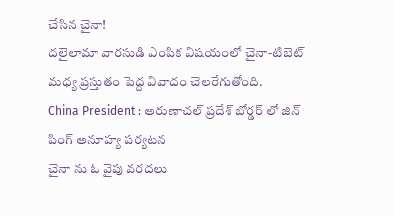చేసిన చైనా!
దలైలామా వారసుడి ఎంపిక విషయంలో చైనా-టిబెట్ మధ్య ప్రస్తుతం పెద్ద వివాదం చెలరేగుతోంది.
China President : అరుణాచల్ ప్రదేశ్ బోర్డర్ లో జిన్ పింగ్ అనూహ్య పర్యటన
చైనా ను ఓ వైపు వరదలు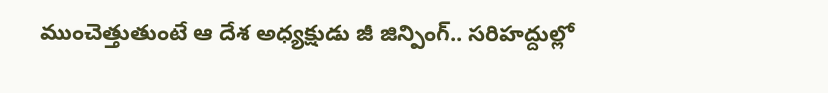ముంచెత్తుతుంటే ఆ దేశ అధ్యక్షుడు జీ జిన్పింగ్.. సరిహద్దుల్లో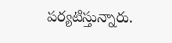పర్యటిస్తున్నారు.